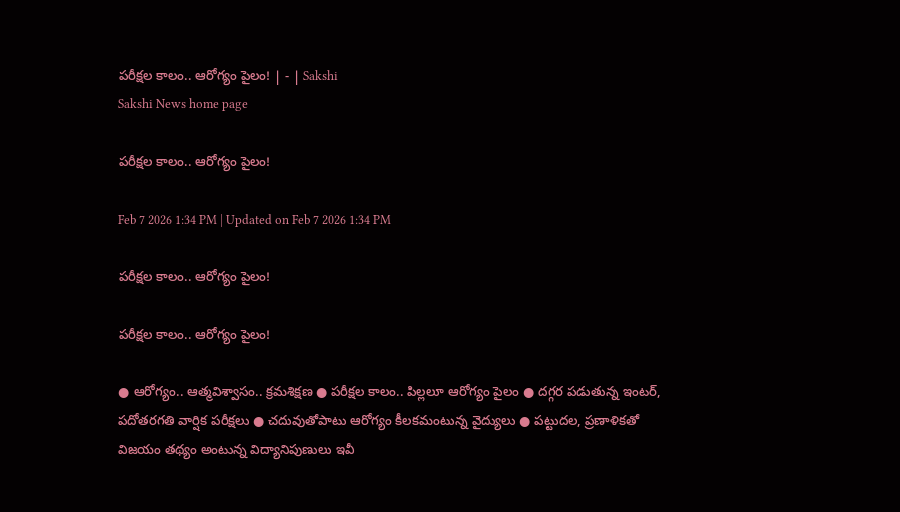పరీక్షల కాలం.. ఆరోగ్యం పైలం! | - | Sakshi
Sakshi News home page

పరీక్షల కాలం.. ఆరోగ్యం పైలం!

Feb 7 2026 1:34 PM | Updated on Feb 7 2026 1:34 PM

పరీక్షల కాలం.. ఆరోగ్యం పైలం!

పరీక్షల కాలం.. ఆరోగ్యం పైలం!

● ఆరోగ్యం.. ఆత్మవిశ్వాసం.. క్రమశిక్షణ ● పరీక్షల కాలం.. పిల్లలూ ఆరోగ్యం పైలం ● దగ్గర పడుతున్న ఇంటర్‌, పదోతరగతి వార్షిక పరీక్షలు ● చదువుతోపాటు ఆరోగ్యం కీలకమంటున్న వైద్యులు ● పట్టుదల, ప్రణాళికతో విజయం తథ్యం అంటున్న విద్యానిపుణులు ఇవీ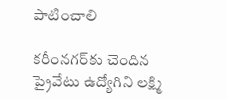పాటించాలి

కరీంనగర్‌కు చెందిన ప్రైవేటు ఉద్యోగిని లక్ష్మి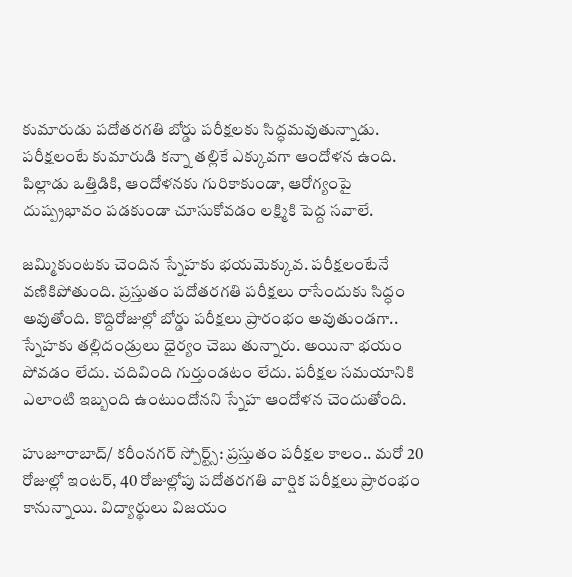కుమారుడు పదోతరగతి బోర్డు పరీక్షలకు సిద్ధమవుతున్నాడు. పరీక్షలంటే కుమారుడి కన్నా తల్లికే ఎక్కువగా ఆందోళన ఉంది. పిల్లాడు ఒత్తిడికి, ఆందోళనకు గురికాకుండా, ఆరోగ్యంపై దుష్ప్రభావం పడకుండా చూసుకోవడం లక్ష్మికి పెద్ద సవాలే.

జమ్మికుంటకు చెందిన స్నేహకు భయమెక్కువ. పరీక్షలంటేనే వణికిపోతుంది. ప్రస్తుతం పదోతరగతి పరీక్షలు రాసేందుకు సిద్ధం అవుతోంది. కొద్దిరోజుల్లో బోర్డు పరీక్షలు ప్రారంభం అవుతుండగా.. స్నేహకు తల్లిదండ్రులు ధైర్యం చెబు తున్నారు. అయినా భయం పోవడం లేదు. చదివింది గుర్తుండటం లేదు. పరీక్షల సమయానికి ఎలాంటి ఇబ్బంది ఉంటుందోనని స్నేహ ఆందోళన చెందుతోంది.

హుజూరాబాద్‌/ కరీంనగర్‌ స్పోర్ట్స్‌: ప్రస్తుతం పరీక్షల కాలం.. మరో 20 రోజుల్లో ఇంటర్‌, 40 రోజుల్లోపు పదోతరగతి వార్షిక పరీక్షలు ప్రారంభం కానున్నాయి. విద్యార్థులు విజయం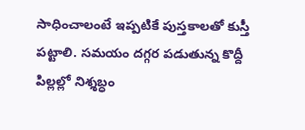సాధించాలంటే ఇప్పటికే పుస్తకాలతో కుస్తీ పట్టాలి. సమయం దగ్గర పడుతున్న కొద్దీ పిల్లల్లో నిశ్శబ్ధం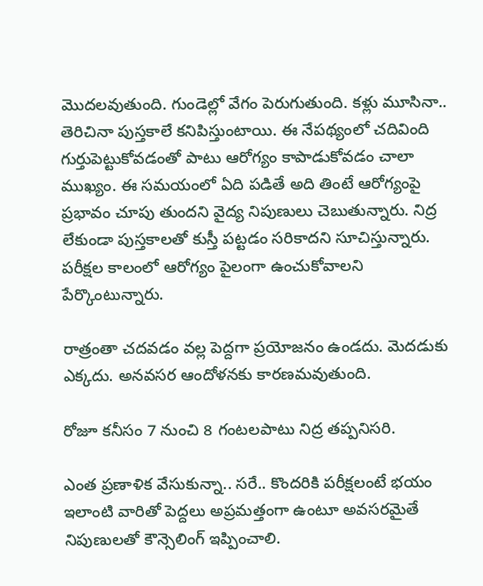మొదలవుతుంది. గుండెల్లో వేగం పెరుగుతుంది. కళ్లు మూసినా.. తెరిచినా పుస్తకాలే కనిపిస్తుంటాయి. ఈ నేపథ్యంలో చదివింది గుర్తుపెట్టుకోవడంతో పాటు ఆరోగ్యం కాపాడుకోవడం చాలా ముఖ్యం. ఈ సమయంలో ఏది పడితే అది తింటే ఆరోగ్యంపై ప్రభావం చూపు తుందని వైద్య నిపుణులు చెబుతున్నారు. నిద్ర లేకుండా పుస్తకాలతో కుస్తీ పట్టడం సరికాదని సూచిస్తున్నారు. పరీక్షల కాలంలో ఆరోగ్యం పైలంగా ఉంచుకోవాలని పేర్కొంటున్నారు.

రాత్రంతా చదవడం వల్ల పెద్దగా ప్రయోజనం ఉండదు. మెదడుకు ఎక్కదు. అనవసర ఆందోళనకు కారణమవుతుంది.

రోజూ కనీసం 7 నుంచి 8 గంటలపాటు నిద్ర తప్పనిసరి.

ఎంత ప్రణాళిక వేసుకున్నా.. సరే.. కొందరికి పరీక్షలంటే భయం ఇలాంటి వారితో పెద్దలు అప్రమత్తంగా ఉంటూ అవసరమైతే నిపుణులతో కౌన్సెలింగ్‌ ఇప్పించాలి.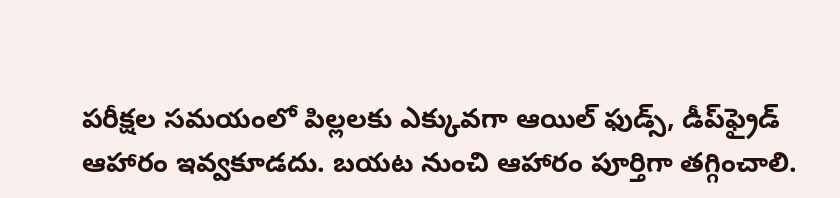పరీక్షల సమయంలో పిల్లలకు ఎక్కువగా ఆయిల్‌ ఫుడ్స్‌, డీప్‌ఫ్రైడ్‌ ఆహారం ఇవ్వకూడదు. బయట నుంచి ఆహారం పూర్తిగా తగ్గించాలి.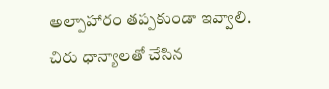అల్పాహారం తప్పకుండా ఇవ్వాలి. చిరు ధాన్యాలతో చేసిన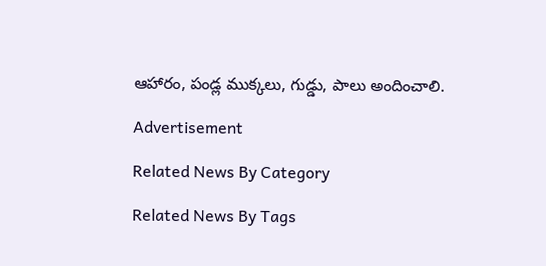ఆహారం, పండ్ల ముక్కలు, గుడ్డు, పాలు అందించాలి.

Advertisement

Related News By Category

Related News By Tags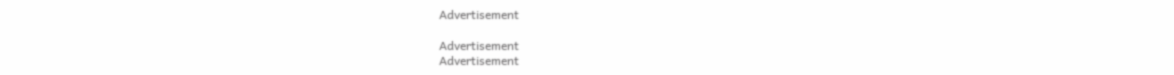Advertisement

Advertisement
Advertisement